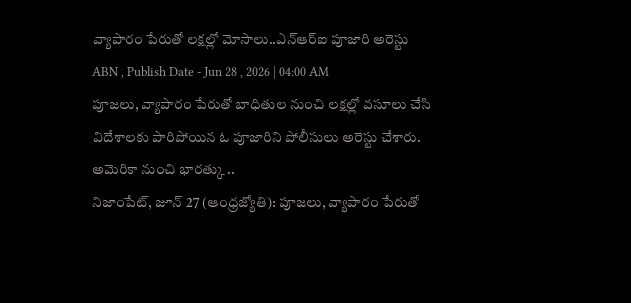వ్యాపారం పేరుతో లక్షల్లో మోసాలు..ఎన్ఆర్ఐ పూజారి అరెస్టు
ABN , Publish Date - Jun 28 , 2026 | 04:00 AM
పూజలు, వ్యాపారం పేరుతో బాధితుల నుంచి లక్షల్లో వసూలు చేసి విదేశాలకు పారిపోయిన ఓ పూజారిని పోలీసులు అరెస్టు చేశారు. అమెరికా నుంచి భారత్కు ..
నిజాంపేట్, జూన్ 27 (ఆంధ్రజ్యోతి): పూజలు, వ్యాపారం పేరుతో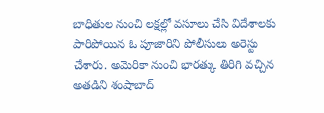బాధితుల నుంచి లక్షల్లో వసూలు చేసి విదేశాలకు పారిపోయిన ఓ పూజారిని పోలీసులు అరెస్టు చేశారు. అమెరికా నుంచి భారత్కు తిరిగి వచ్చిన అతడిని శంషాబాద్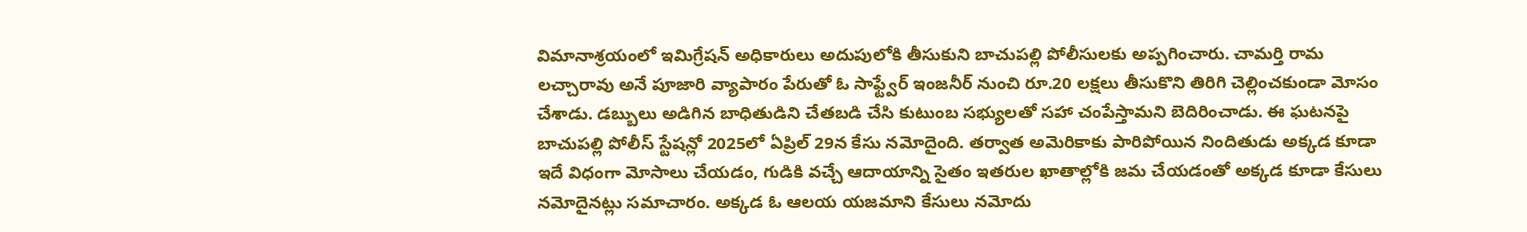విమానాశ్రయంలో ఇమిగ్రేషన్ అధికారులు అదుపులోకి తీసుకుని బాచుపల్లి పోలీసులకు అప్పగించారు. చామర్తి రామ లచ్చారావు అనే పూజారి వ్యాపారం పేరుతో ఓ సాఫ్ట్వేర్ ఇంజనీర్ నుంచి రూ.20 లక్షలు తీసుకొని తిరిగి చెల్లించకుండా మోసం చేశాడు. డబ్బులు అడిగిన బాధితుడిని చేతబడి చేసి కుటుంబ సభ్యులతో సహా చంపేస్తామని బెదిరించాడు. ఈ ఘటనపై బాచుపల్లి పోలీస్ స్టేషన్లో 2025లో ఏప్రిల్ 29న కేసు నమోదైంది. తర్వాత అమెరికాకు పారిపోయిన నిందితుడు అక్కడ కూడా ఇదే విధంగా మోసాలు చేయడం, గుడికి వచ్చే ఆదాయాన్ని సైతం ఇతరుల ఖాతాల్లోకి జమ చేయడంతో అక్కడ కూడా కేసులు నమోదైనట్లు సమాచారం. అక్కడ ఓ ఆలయ యజమాని కేసులు నమోదు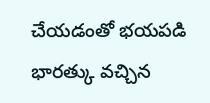చేయడంతో భయపడి భారత్కు వచ్చిన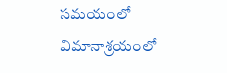సమయంలో విమానాశ్రయంలో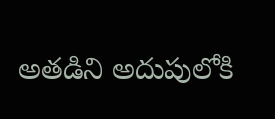అతడిని అదుపులోకి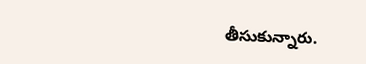తీసుకున్నారు.